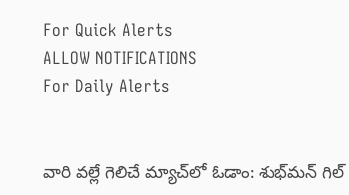For Quick Alerts
ALLOW NOTIFICATIONS
For Daily Alerts


వారి వల్లే గెలిచే మ్యాచ్‌లో ఓడాం: శుభ్‌మన్ గిల్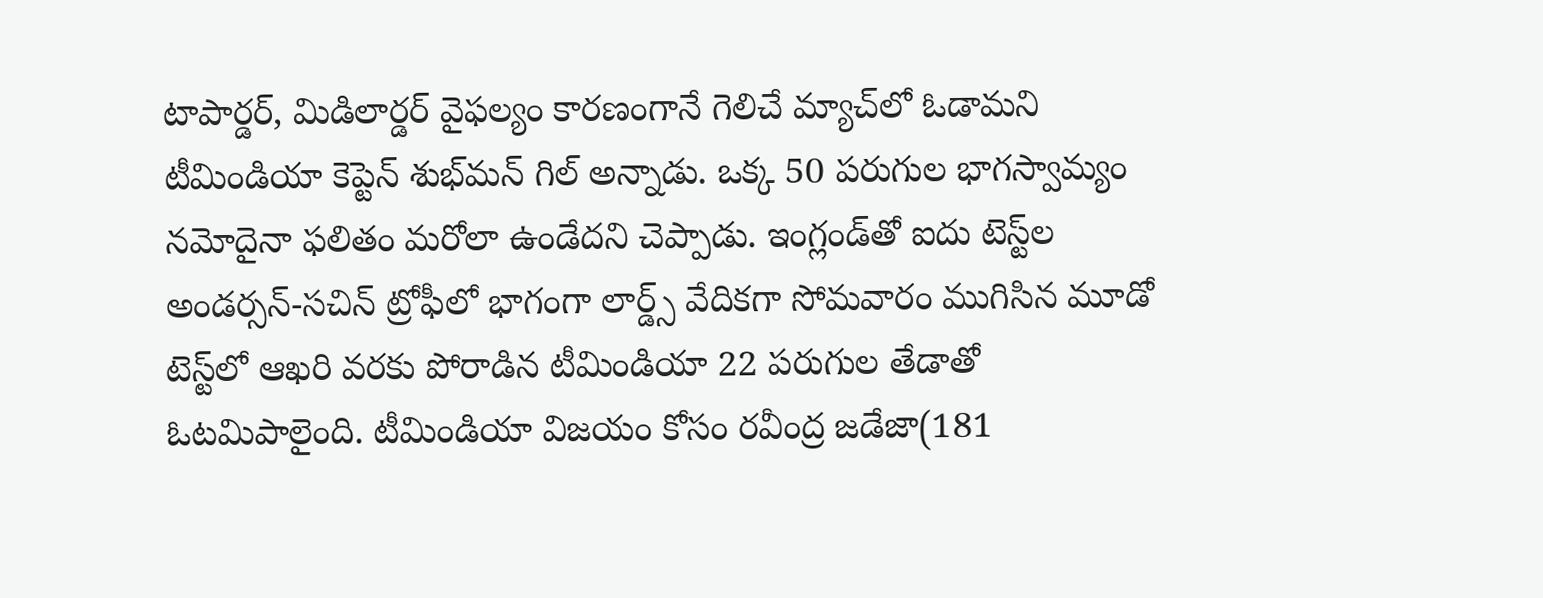టాపార్డర్, మిడిలార్డర్ వైఫల్యం కారణంగానే గెలిచే మ్యాచ్‌లో ఓడామని టీమిండియా కెప్టెన్ శుభ్‌మన్ గిల్ అన్నాడు. ఒక్క 50 పరుగుల భాగస్వామ్యం నమోదైనా ఫలితం మరోలా ఉండేదని చెప్పాడు. ఇంగ్లండ్‌తో ఐదు టెస్ట్‌ల అండర్సన్-సచిన్ ట్రోఫీలో భాగంగా లార్డ్స్ వేదికగా సోమవారం ముగిసిన మూడో టెస్ట్‌లో ఆఖరి వరకు పోరాడిన టీమిండియా 22 పరుగుల తేడాతో ఓటమిపాలైంది. టీమిండియా విజయం కోసం రవీంద్ర జడేజా(181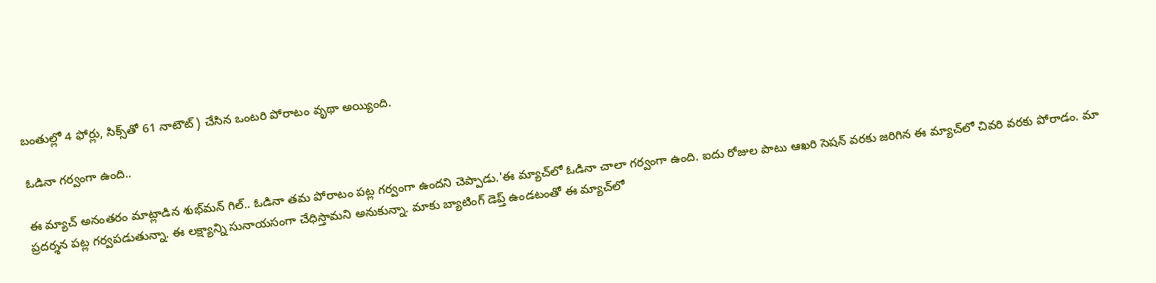బంతుల్లో 4 ఫోర్లు, సిక్స్‌తో 61 నాటౌట్) చేసిన ఒంటరి పోరాటం వృథా అయ్యింది.

ఓడినా గర్వంగా ఉంది..

ఈ మ్యాచ్ అనంతరం మాట్లాడిన శుభ్‌మన్ గిల్.. ఓడినా తమ పోరాటం పట్ల గర్వంగా ఉందని చెప్పాడు.'ఈ మ్యాచ్‌లో ఓడినా చాలా గర్వంగా ఉంది. ఐదు రోజుల పాటు ఆఖరి సెషన్ వరకు జరిగిన ఈ మ్యాచ్‌లో చివరి వరకు పోరాడం. మా ప్రదర్శన పట్ల గర్వపడుతున్నా. ఈ లక్ష్యాన్ని సునాయసంగా చేధిస్తామని అనుకున్నా. మాకు బ్యాటింగ్ డెప్త్ ఉండటంతో ఈ మ్యాచ్‌లో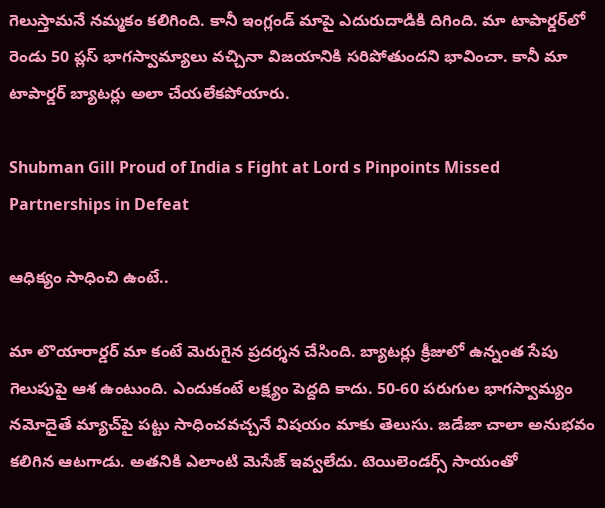గెలుస్తామనే నమ్మకం కలిగింది. కానీ ఇంగ్లండ్ మాపై ఎదురుదాడికి దిగింది. మా టాపార్డర్‌లో రెండు 50 ప్లస్ భాగస్వామ్యాలు వచ్చినా విజయానికి సరిపోతుందని భావించా. కానీ మా టాపార్డర్ బ్యాటర్లు అలా చేయలేకపోయారు.

Shubman Gill Proud of India s Fight at Lord s Pinpoints Missed Partnerships in Defeat

ఆధిక్యం సాధించి ఉంటే..

మా లొయారార్డర్ మా కంటే మెరుగైన ప్రదర్శన చేసింది. బ్యాటర్లు క్రీజులో ఉన్నంత సేపు గెలుపుపై ఆశ ఉంటుంది. ఎందుకంటే లక్ష్యం పెద్దది కాదు. 50-60 పరుగుల భాగస్వామ్యం నమోదైతే మ్యాచ్‌పై పట్టు సాధించవచ్చనే విషయం మాకు తెలుసు. జడేజా చాలా అనుభవం కలిగిన ఆటగాడు. అతనికి ఎలాంటి మెసేజ్ ఇవ్వలేదు. టెయిలెండర్స్ సాయంతో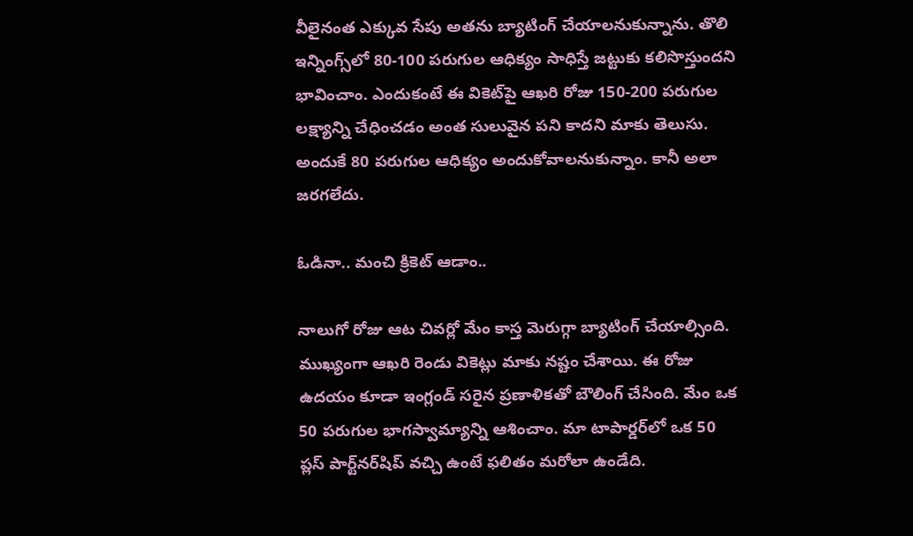వీలైనంత ఎక్కువ సేపు అతను బ్యాటింగ్ చేయాలనుకున్నాను. తొలి ఇన్నింగ్స్‌లో 80-100 పరుగుల ఆధిక్యం సాధిస్తే జట్టుకు కలిసొస్తుందని భావించాం. ఎందుకంటే ఈ వికెట్‌పై ఆఖరి రోజు 150-200 పరుగుల లక్ష్యాన్ని చేధించడం అంత సులువైన పని కాదని మాకు తెలుసు. అందుకే 80 పరుగుల ఆధిక్యం అందుకోవాలనుకున్నాం. కానీ అలా జరగలేదు.

ఓడినా.. మంచి క్రికెట్ ఆడాం..

నాలుగో రోజు ఆట చివర్లో మేం కాస్త మెరుగ్గా బ్యాటింగ్ చేయాల్సింది. ముఖ్యంగా ఆఖరి రెండు వికెట్లు మాకు నష్టం చేశాయి. ఈ రోజు ఉదయం కూడా ఇంగ్లండ్ సరైన ప్రణాళికతో బౌలింగ్ చేసింది. మేం ఒక 50 పరుగుల భాగస్వామ్యాన్ని ఆశించాం. మా టాపార్డర్‌లో ఒక 50 ప్లస్ పార్ట్‌నర్‌షిప్ వచ్చి ఉంటే ఫలితం మరోలా ఉండేది.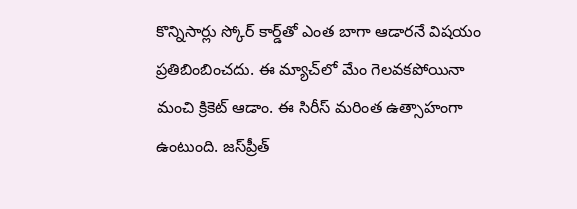కొన్నిసార్లు స్కోర్ కార్డ్‌తో ఎంత బాగా ఆడారనే విషయం ప్రతిబింబించదు. ఈ మ్యాచ్‌లో మేం గెలవకపోయినా మంచి క్రికెట్ ఆడాం. ఈ సిరీస్ మరింత ఉత్సాహంగా ఉంటుంది. జస్‌ప్రీత్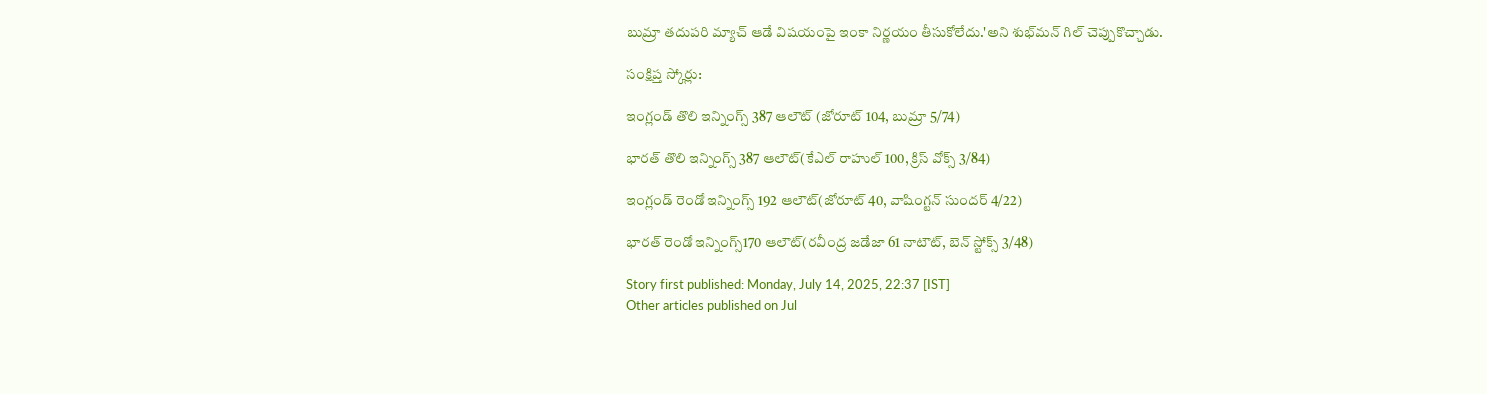బుమ్రా తదుపరి మ్యాచ్ ఆడే విషయంపై ఇంకా నిర్ణయం తీసుకోలేదు.'అని శుభ్‌మన్ గిల్ చెప్పుకొచ్చాడు.

సంక్షిప్త స్కోర్లు:

ఇంగ్లండ్ తొలి ఇన్నింగ్స్ 387 ఆలౌట్ (జోరూట్ 104, బుమ్రా 5/74)

భారత్ తొలి ఇన్నింగ్స్ 387 ఆలౌట్(కేఎల్ రాహుల్ 100, క్రిస్ వోక్స్ 3/84)

ఇంగ్లండ్ రెండో ఇన్నింగ్స్ 192 ఆలౌట్(జోరూట్ 40, వాషింగ్టన్ సుందర్ 4/22)

భారత్ రెండో ఇన్నింగ్స్170 ఆలౌట్(రవీంద్ర జడేజా 61 నాటౌట్, బెన్ స్టోక్స్ 3/48)

Story first published: Monday, July 14, 2025, 22:37 [IST]
Other articles published on Jul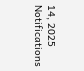14, 2025
Notifications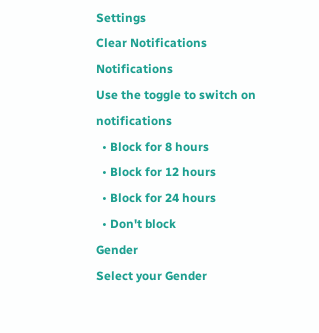Settings
Clear Notifications
Notifications
Use the toggle to switch on notifications
  • Block for 8 hours
  • Block for 12 hours
  • Block for 24 hours
  • Don't block
Gender
Select your Gender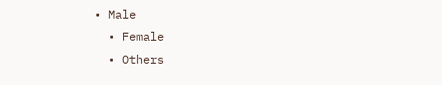• Male
  • Female
  • Others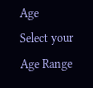Age
Select your Age Range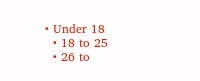• Under 18
  • 18 to 25
  • 26 to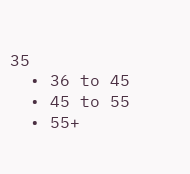35
  • 36 to 45
  • 45 to 55
  • 55+